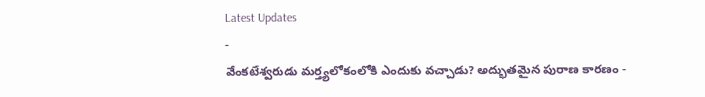Latest Updates
-
వేంకటేశ్వరుడు మర్త్యలోకంలోకి ఎందుకు వచ్చాడు? అద్భుతమైన పురాణ కారణం -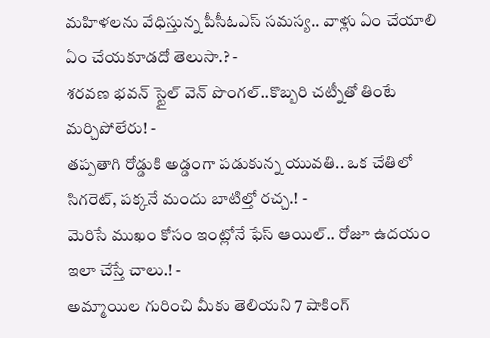మహిళలను వేధిస్తున్న పీసీఓఎస్ సమస్య.. వాళ్లు ఏం చేయాలి ఏం చేయకూడదో తెలుసా.? -
శరవణ భవన్ స్టైల్ వెన్ పొంగల్..కొబ్బరి చట్నీతో తింటే మర్చిపోలేరు! -
తప్పతాగి రోడ్డుకి అడ్డంగా పడుకున్న యువతి.. ఒక చేతిలో సిగరెట్, పక్కనే మందు బాటిల్తో రచ్చ.! -
మెరిసే ముఖం కోసం ఇంట్లోనే ఫేస్ ఆయిల్.. రోజూ ఉదయం ఇలా చేస్తే చాలు.! -
అమ్మాయిల గురించి మీకు తెలియని 7 షాకింగ్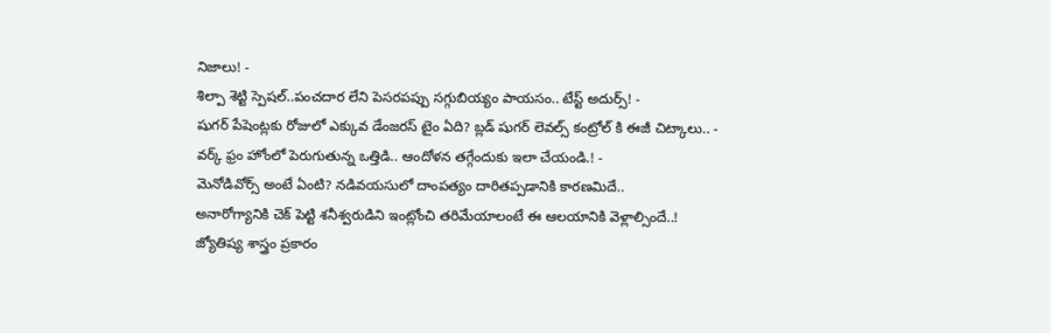నిజాలు! -
శిల్పా శెట్టి స్పెషల్..పంచదార లేని పెసరపప్పు సగ్గుబియ్యం పాయసం.. టేస్ట్ అదుర్స్! -
షుగర్ పేషెంట్లకు రోజులో ఎక్కువ డేంజరస్ టైం ఏది? బ్లడ్ షుగర్ లెవల్స్ కంట్రోల్ కి ఈజీ చిట్కాలు.. -
వర్క్ ఫ్రం హోంలో పెరుగుతున్న ఒత్తిడి.. ఆందోళన తగ్గేందుకు ఇలా చేయండి.! -
మెనోడివోర్స్ అంటే ఏంటి? నడివయసులో దాంపత్యం దారితప్పడానికి కారణమిదే..
అనారోగ్యానికి చెక్ పెట్టి శనీశ్వరుడిని ఇంట్లోంచి తరిమేయాలంటే ఈ ఆలయానికి వెళ్లాల్సిందే..!
జ్యోతిష్య శాస్త్రం ప్రకారం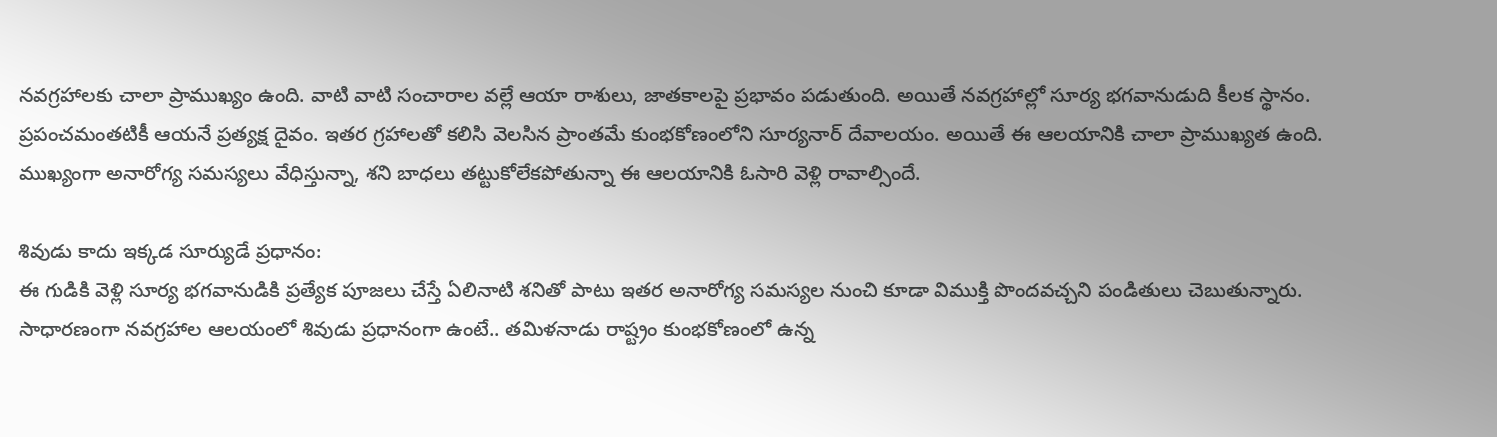నవగ్రహాలకు చాలా ప్రాముఖ్యం ఉంది. వాటి వాటి సంచారాల వల్లే ఆయా రాశులు, జాతకాలపై ప్రభావం పడుతుంది. అయితే నవగ్రహాల్లో సూర్య భగవానుడుది కీలక స్థానం. ప్రపంచమంతటికీ ఆయనే ప్రత్యక్ష దైవం. ఇతర గ్రహాలతో కలిసి వెలసిన ప్రాంతమే కుంభకోణంలోని సూర్యనార్ దేవాలయం. అయితే ఈ ఆలయానికి చాలా ప్రాముఖ్యత ఉంది. ముఖ్యంగా అనారోగ్య సమస్యలు వేధిస్తున్నా, శని బాధలు తట్టుకోలేకపోతున్నా ఈ ఆలయానికి ఓసారి వెళ్లి రావాల్సిందే.

శివుడు కాదు ఇక్కడ సూర్యుడే ప్రధానం:
ఈ గుడికి వెళ్లి సూర్య భగవానుడికి ప్రత్యేక పూజలు చేస్తే ఏలినాటి శనితో పాటు ఇతర అనారోగ్య సమస్యల నుంచి కూడా విముక్తి పొందవచ్చని పండితులు చెబుతున్నారు. సాధారణంగా నవగ్రహాల ఆలయంలో శివుడు ప్రధానంగా ఉంటే.. తమిళనాడు రాష్ట్రం కుంభకోణంలో ఉన్న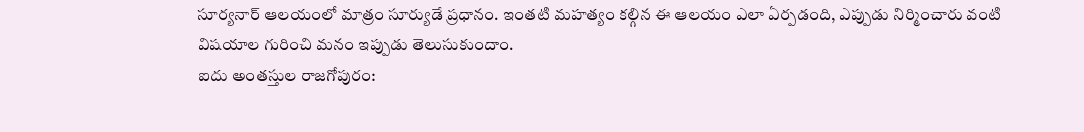సూర్యనార్ ఆలయంలో మాత్రం సూర్యుడే ప్రధానం. ఇంతటి మహత్యం కల్గిన ఈ ఆలయం ఎలా ఏర్పడంది, ఎప్పుడు నిర్మించారు వంటి విషయాల గురించి మనం ఇప్పుడు తెలుసుకుందాం.
ఐదు అంతస్తుల రాజగోపురం: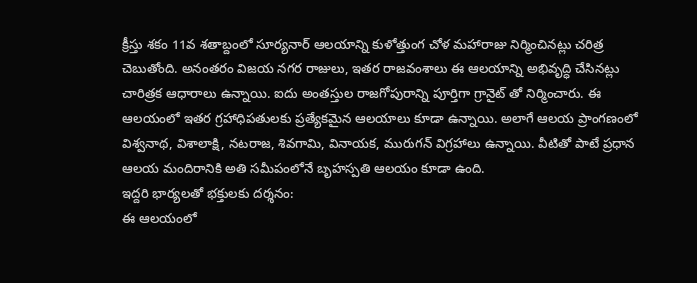క్రీస్తు శకం 11వ శతాబ్దంలో సూర్యనార్ ఆలయాన్ని కుళోత్తుంగ చోళ మహారాజు నిర్మించినట్లు చరిత్ర చెబుతోంది. అనంతరం విజయ నగర రాజులు, ఇతర రాజవంశాలు ఈ ఆలయాన్ని అభివృద్ధి చేసినట్లు చారిత్రక ఆధారాలు ఉన్నాయి. ఐదు అంతస్తుల రాజగోపురాన్ని పూర్తిగా గ్రానైట్ తో నిర్మించారు. ఈ ఆలయంలో ఇతర గ్రహాధిపతులకు ప్రత్యేకమైన ఆలయాలు కూడా ఉన్నాయి. అలాగే ఆలయ ప్రాంగణంలో విశ్వనాథ, విశాలాక్షి, నటరాజ, శివగామి, వినాయక, మురుగన్ విగ్రహాలు ఉన్నాయి. వీటితో పాటే ప్రధాన ఆలయ మందిరానికి అతి సమీపంలోనే బృహస్పతి ఆలయం కూడా ఉంది.
ఇద్దరి భార్యలతో భక్తులకు దర్శనం:
ఈ ఆలయంలో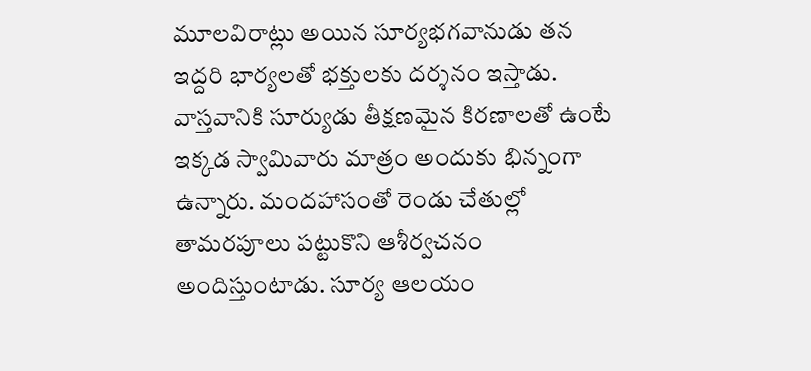మూలవిరాట్లు అయిన సూర్యభగవానుడు తన ఇద్దరి భార్యలతో భక్తులకు దర్శనం ఇస్తాడు. వాస్తవానికి సూర్యుడు తీక్షణమైన కిరణాలతో ఉంటే ఇక్కడ స్వామివారు మాత్రం అందుకు భిన్నంగా ఉన్నారు. మందహాసంతో రెండు చేతుల్లో తామరపూలు పట్టుకొని ఆశీర్వచనం అందిస్తుంటాడు. సూర్య ఆలయం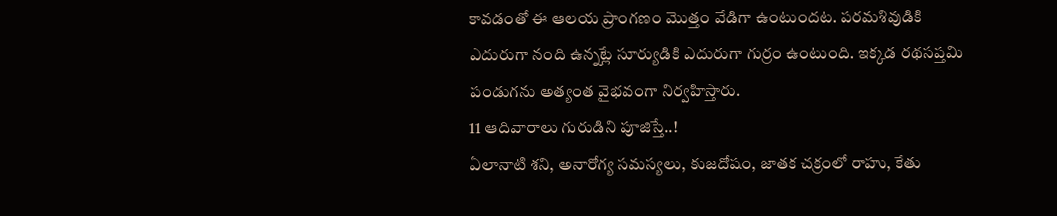కావడంతో ఈ ఆలయ ప్రాంగణం మొత్తం వేడిగా ఉంటుందట. పరమశివుడికి ఎదురుగా నంది ఉన్నట్లే సూర్యుడికి ఎదురుగా గుర్రం ఉంటుంది. ఇక్కడ రథసప్తమి పండుగను అత్యంత వైభవంగా నిర్వహిస్తారు.
11 ఆదివారాలు గురుడిని పూజిస్తే..!
ఏలానాటి శని, అనారోగ్య సమస్యలు, కుజదోషం, జాతక చక్రంలో రాహు, కేతు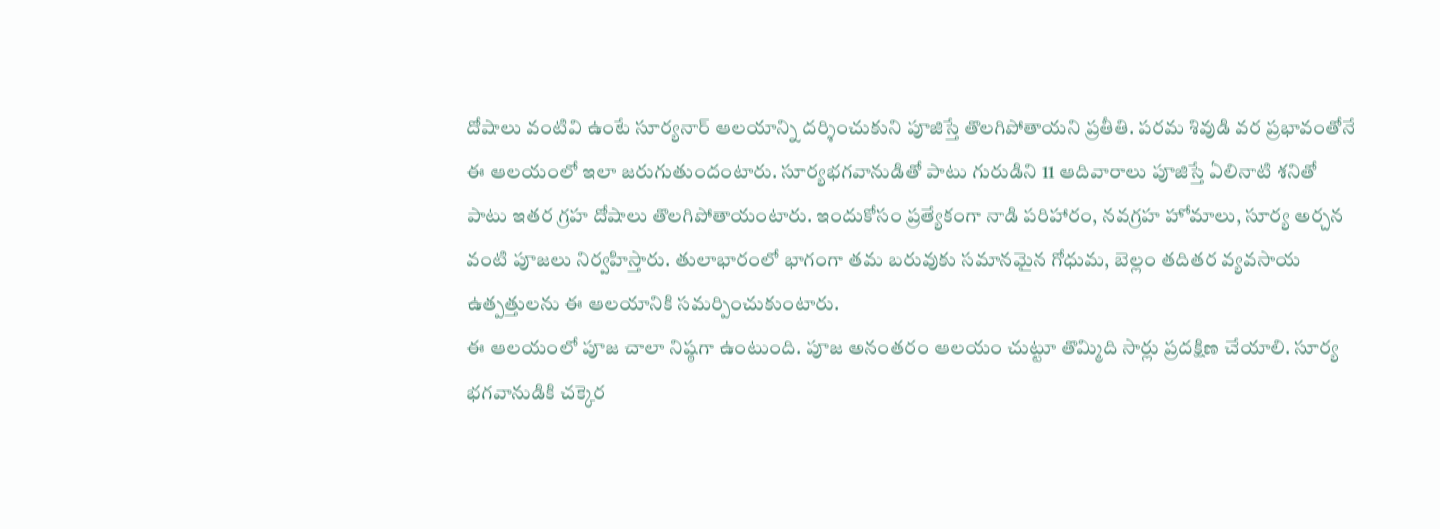దోషాలు వంటివి ఉంటే సూర్యనార్ ఆలయాన్ని దర్శించుకుని పూజిస్తే తొలగిపోతాయని ప్రతీతి. పరమ శివుడి వర ప్రభావంతోనే ఈ ఆలయంలో ఇలా జరుగుతుందంటారు. సూర్యభగవానుడితో పాటు గురుడిని 11 ఆదివారాలు పూజిస్తే ఏలినాటి శనితో పాటు ఇతర గ్రహ దోషాలు తొలగిపోతాయంటారు. ఇందుకోసం ప్రత్యేకంగా నాడి పరిహారం, నవగ్రహ హోమాలు, సూర్య అర్చన వంటి పూజలు నిర్వహిస్తారు. తులాభారంలో భాగంగా తమ బరువుకు సమానమైన గోధుమ, బెల్లం తదితర వ్యవసాయ ఉత్పత్తులను ఈ ఆలయానికి సమర్పించుకుంటారు.
ఈ ఆలయంలో పూజ చాలా నిష్ఠగా ఉంటుంది. పూజ అనంతరం ఆలయం చుట్టూ తొమ్మిది సార్లు ప్రదక్షిణ చేయాలి. సూర్య భగవానుడికి చక్కెర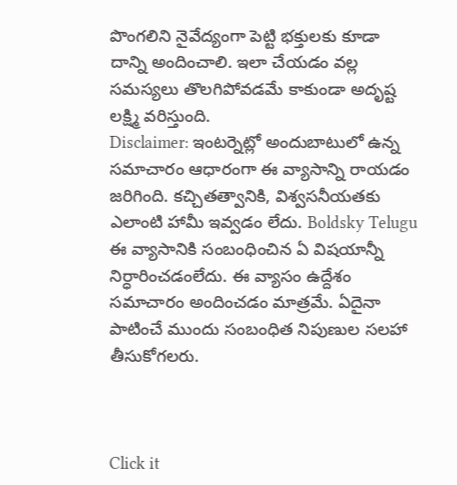పొంగలిని నైవేద్యంగా పెట్టి భక్తులకు కూడా దాన్ని అందించాలి. ఇలా చేయడం వల్ల సమస్యలు తొలగిపోవడమే కాకుండా అదృష్ట లక్ష్మి వరిస్తుంది.
Disclaimer: ఇంటర్నెట్లో అందుబాటులో ఉన్న సమాచారం ఆధారంగా ఈ వ్యాసాన్ని రాయడం జరిగింది. కచ్చితత్వానికి, విశ్వసనీయతకు ఎలాంటి హామీ ఇవ్వడం లేదు. Boldsky Telugu ఈ వ్యాసానికి సంబంధించిన ఏ విషయాన్నీ నిర్ధారించడంలేదు. ఈ వ్యాసం ఉద్దేశం సమాచారం అందించడం మాత్రమే. ఏదైనా పాటించే ముందు సంబంధిత నిపుణుల సలహా తీసుకోగలరు.



Click it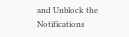and Unblock the Notifications